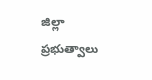జిల్లా ప్రభుత్వాలు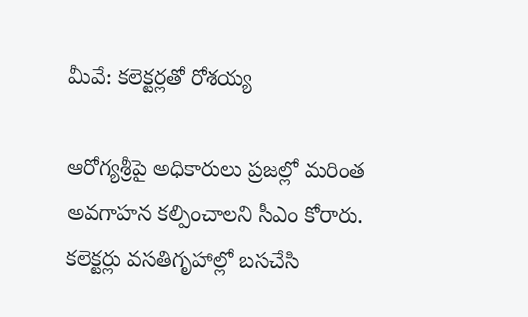మీవే: కలెక్టర్లతో రోశయ్య

ఆరోగ్యశ్రీపై అధికారులు ప్రజల్లో మరింత అవగాహన కల్పించాలని సీఎం కోరారు. కలెక్టర్లు వసతిగృహాల్లో బసచేసి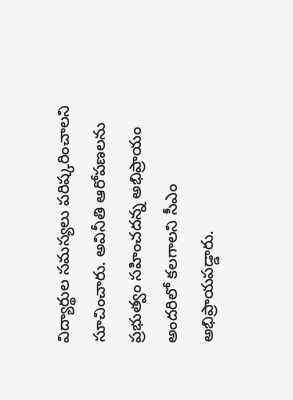విద్యార్థుల సమస్యలు పరిష్కరించాలని సూచించారు. అవినీతి ఆరోపణలను ప్రభుత్వం సహించదన్న అభిప్రాయం అందరిలో కలగాలని సీఎం అభిప్రాయపడ్డారు.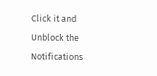Click it and Unblock the Notifications